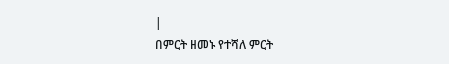|
በምርት ዘመኑ የተሻለ ምርት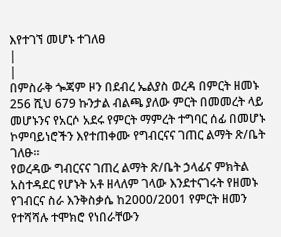እየተገኘ መሆኑ ተገለፀ
|
|
በምስራቅ ጐጃም ዞን በደብረ ኤልያስ ወረዳ በምርት ዘመኑ 256 ሺህ 679 ኩንታል ብልጫ ያለው ምርት በመመረት ላይ መሆኑንና የአርሶ አደሩ የምርት ማምረት ተግባር ሰፊ በመሆኑ ኮምባይነሮችን እየተጠቀሙ የግብርናና ገጠር ልማት ጽ/ቤት ገለፁ፡፡
የወረዳው ግብርናና ገጠረ ልማት ጽ/ቤት ኃላፊና ምክትል አስተዳደር የሆኑት አቶ ዘላለም ገላው እንደተናገሩት የዘመኑ የገብርና ስራ እንቅስቃሴ ከ2000/2001 የምርት ዘመን የተሻሻሉ ተሞክሮ የነበራቸውን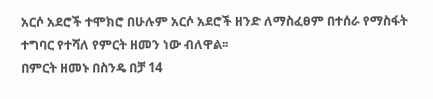አርሶ አደሮች ተሞክሮ በሁሉም አርሶ አደሮች ዘንድ ለማስፈፀም በተሰራ የማስፋት ተግባር የተሻለ የምርት ዘመን ነው ብለዋል፡፡
በምርት ዘመኑ በስንዴ በቻ 14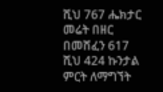ሺህ 767 ሔክታር መሬት በዘር በመሸፈን 617 ሺህ 424 ኩንታል ምርት ለማግኘት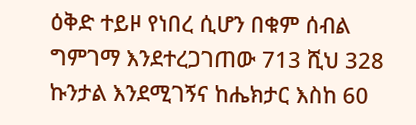ዕቅድ ተይዞ የነበረ ሲሆን በቁም ሰብል ግምገማ እንደተረጋገጠው 713 ሺህ 328 ኩንታል እንደሚገኝና ከሔክታር እስከ 60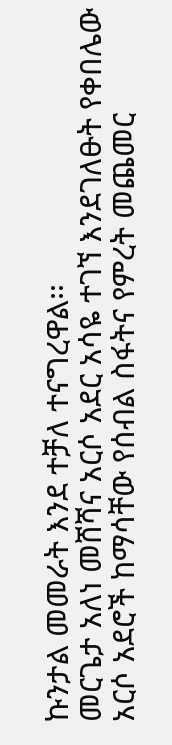ኩንታል መመራት እንደ ተቻለ ተናግረዋል፡፡
መርጌታ አለነ መሸሻና አርሶ አደር አሳዬ ተገኘ እንደገለፁት የቀበሌው አርሶ አደሮች ከማሳቸው የሰብል ስፋትና የምረት መጨመር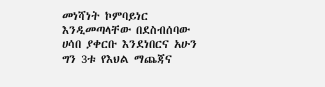መነሻነት ኮምባይነር እንዲመጣላቸው በደስብሰባው ሀሳበ ያቀርቡ እንደነበርና አሁን ግን 3ቱ የእህል ማጨጃና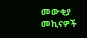መውቂያ መኪናዎች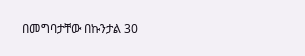በመግባታቸው በኩንታል 30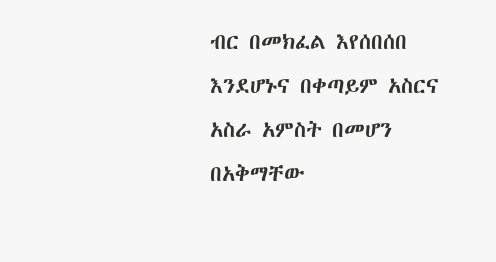ብር በመክፈል እየሰበሰበ እንደሆኑና በቀጣይም አስርና አስራ አምስት በመሆን በአቅማቸው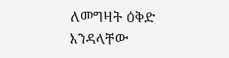ለመግዛት ዕቅድ እንዳላቸው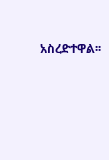አስረድተዋል፡፡